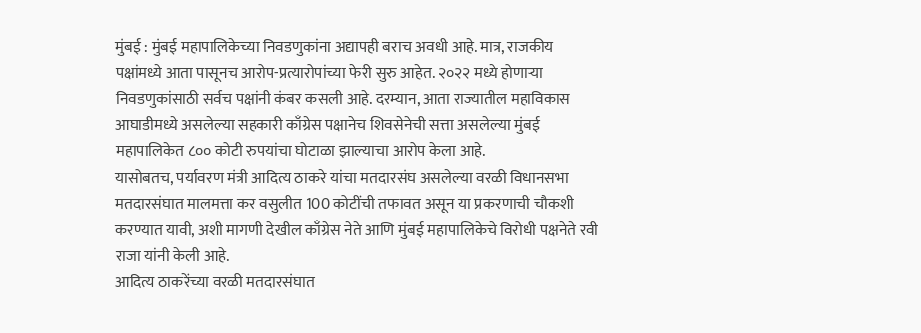मुंबई : मुंबई महापालिकेच्या निवडणुकांना अद्यापही बराच अवधी आहे. मात्र, राजकीय पक्षांमध्ये आता पासूनच आरोप-प्रत्यारोपांच्या फेरी सुरु आहेत. २०२२ मध्ये होणाऱ्या निवडणुकांसाठी सर्वच पक्षांनी कंबर कसली आहे. दरम्यान, आता राज्यातील महाविकास आघाडीमध्ये असलेल्या सहकारी काँग्रेस पक्षानेच शिवसेनेची सत्ता असलेल्या मुंबई महापालिकेत ८०० कोटी रुपयांचा घोटाळा झाल्याचा आरोप केला आहे.
यासोबतच, पर्यावरण मंत्री आदित्य ठाकरे यांचा मतदारसंघ असलेल्या वरळी विधानसभा मतदारसंघात मालमत्ता कर वसुलीत 100 कोटींची तफावत असून या प्रकरणाची चौकशी करण्यात यावी, अशी मागणी देखील काँग्रेस नेते आणि मुंबई महापालिकेचे विरोधी पक्षनेते रवी राजा यांनी केली आहे.
आदित्य ठाकरेंच्या वरळी मतदारसंघात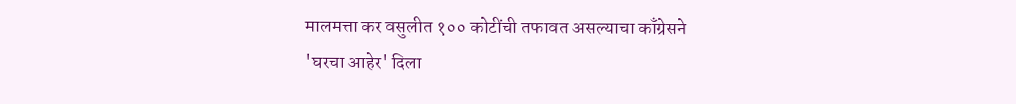मालमत्ता कर वसुलीत १०० कोटींची तफावत असल्याचा काँग्रेसने
'घरचा आहेर' दिला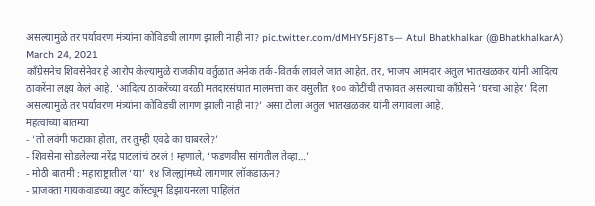असल्यामुळे तर पर्यावरण मंत्र्यांना कोविडची लागण झाली नाही ना? pic.twitter.com/dMHY5Fj8Ts— Atul Bhatkhalkar (@BhatkhalkarA) March 24, 2021
काँग्रेसनेच शिवसेनेवर हे आरोप केल्यामुळे राजकीय वर्तुळात अनेक तर्क-वितर्क लावले जात आहेत. तर, भाजप आमदार अतुल भातखळकर यांनी आदित्य ठाकरेंना लक्ष्य केलं आहे. ‘आदित्य ठाकरेंच्या वरळी मतदारसंघात मालमत्ता कर वसुलीत १०० कोटींची तफावत असल्याचा काँग्रेसने ‘घरचा आहेर’ दिला असल्यामुळे तर पर्यावरण मंत्र्यांना कोविडची लागण झाली नाही ना?’ असा टोला अतुल भातखळकर यांनी लगावला आहे.
महत्वाच्या बातम्या
- ‘तो लवंगी फटाका होता, तर तुम्ही एवढे का घाबरले?’
- शिवसेना सोडलेल्या नरेंद्र पाटलांचं ठरलं ! म्हणाले, ‘फडणवीस सांगतील तेव्हा…’
- मोठी बातमी : महाराष्ट्रातील ‘या’ १४ जिल्ह्यांमध्ये लागणार लॉकडाऊन?
- प्राजक्ता गायकवाडच्या क्युट कॉस्ट्यूम डिझायनरला पाहिलंत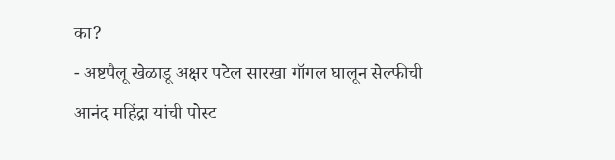का?
- अष्टपैलू खेळाडू अक्षर पटेल सारखा गॉगल घालून सेल्फीची आनंद महिंद्रा यांची पोस्ट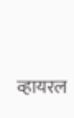व्हायरल